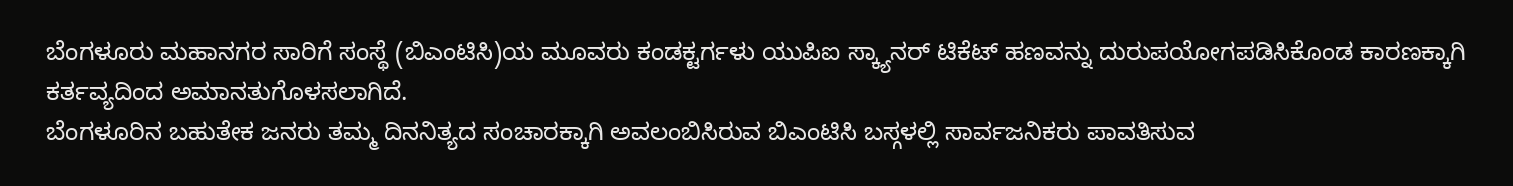ಬೆಂಗಳೂರು ಮಹಾನಗರ ಸಾರಿಗೆ ಸಂಸ್ಥೆ (ಬಿಎಂಟಿಸಿ)ಯ ಮೂವರು ಕಂಡಕ್ಟರ್ಗಳು ಯುಪಿಐ ಸ್ಕ್ಯಾನರ್ ಟಿಕೆಟ್ ಹಣವನ್ನು ದುರುಪಯೋಗಪಡಿಸಿಕೊಂಡ ಕಾರಣಕ್ಕಾಗಿ ಕರ್ತವ್ಯದಿಂದ ಅಮಾನತುಗೊಳಸಲಾಗಿದೆ.
ಬೆಂಗಳೂರಿನ ಬಹುತೇಕ ಜನರು ತಮ್ಮ ದಿನನಿತ್ಯದ ಸಂಚಾರಕ್ಕಾಗಿ ಅವಲಂಬಿಸಿರುವ ಬಿಎಂಟಿಸಿ ಬಸ್ಗಳಲ್ಲಿ ಸಾರ್ವಜನಿಕರು ಪಾವತಿಸುವ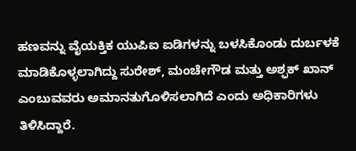ಹಣವನ್ನು ವೈಯಕ್ತಿಕ ಯುಪಿಐ ಐಡಿಗಳನ್ನು ಬಳಸಿಕೊಂಡು ದುರ್ಬಳಕೆ ಮಾಡಿಕೊಳ್ಳಲಾಗಿದ್ದು ಸುರೇಶ್, ಮಂಚೇಗೌಡ ಮತ್ತು ಅಶ್ಫಕ್ ಖಾನ್ ಎಂಬುವವರು ಅಮಾನತುಗೊಳಿಸಲಾಗಿದೆ ಎಂದು ಅಧಿಕಾರಿಗಳು ತಿಳಿಸಿದ್ದಾರೆ.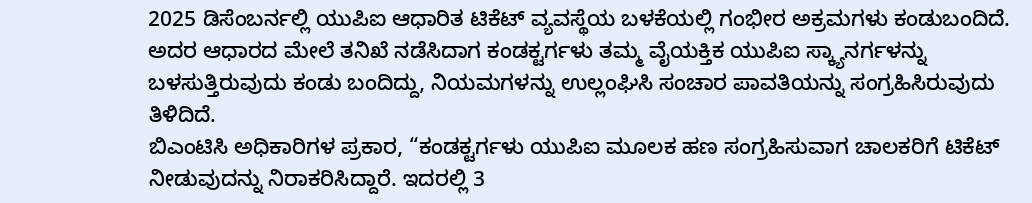2025 ಡಿಸೆಂಬರ್ನಲ್ಲಿ ಯುಪಿಐ ಆಧಾರಿತ ಟಿಕೆಟ್ ವ್ಯವಸ್ಥೆಯ ಬಳಕೆಯಲ್ಲಿ ಗಂಭೀರ ಅಕ್ರಮಗಳು ಕಂಡುಬಂದಿದೆ. ಅದರ ಆಧಾರದ ಮೇಲೆ ತನಿಖೆ ನಡೆಸಿದಾಗ ಕಂಡಕ್ಟರ್ಗಳು ತಮ್ಮ ವೈಯಕ್ತಿಕ ಯುಪಿಐ ಸ್ಕ್ಯಾನರ್ಗಳನ್ನು ಬಳಸುತ್ತಿರುವುದು ಕಂಡು ಬಂದಿದ್ದು, ನಿಯಮಗಳನ್ನು ಉಲ್ಲಂಘಿಸಿ ಸಂಚಾರ ಪಾವತಿಯನ್ನು ಸಂಗ್ರಹಿಸಿರುವುದು ತಿಳಿದಿದೆ.
ಬಿಎಂಟಿಸಿ ಅಧಿಕಾರಿಗಳ ಪ್ರಕಾರ, “ಕಂಡಕ್ಟರ್ಗಳು ಯುಪಿಐ ಮೂಲಕ ಹಣ ಸಂಗ್ರಹಿಸುವಾಗ ಚಾಲಕರಿಗೆ ಟಿಕೆಟ್ ನೀಡುವುದನ್ನು ನಿರಾಕರಿಸಿದ್ದಾರೆ. ಇದರಲ್ಲಿ 3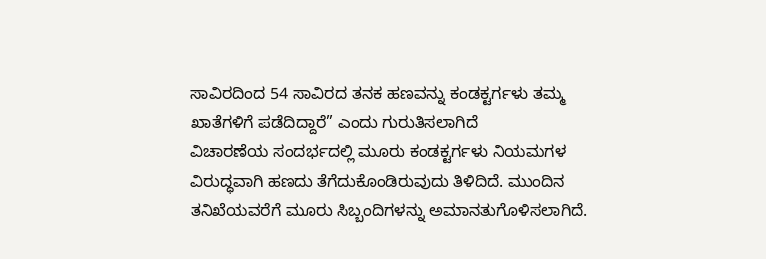ಸಾವಿರದಿಂದ 54 ಸಾವಿರದ ತನಕ ಹಣವನ್ನು ಕಂಡಕ್ಟರ್ಗಳು ತಮ್ಮ ಖಾತೆಗಳಿಗೆ ಪಡೆದಿದ್ದಾರೆ” ಎಂದು ಗುರುತಿಸಲಾಗಿದೆ
ವಿಚಾರಣೆಯ ಸಂದರ್ಭದಲ್ಲಿ ಮೂರು ಕಂಡಕ್ಟರ್ಗಳು ನಿಯಮಗಳ ವಿರುದ್ಧವಾಗಿ ಹಣದು ತೆಗೆದುಕೊಂಡಿರುವುದು ತಿಳಿದಿದೆ. ಮುಂದಿನ ತನಿಖೆಯವರೆಗೆ ಮೂರು ಸಿಬ್ಬಂದಿಗಳನ್ನು ಅಮಾನತುಗೊಳಿಸಲಾಗಿದೆ.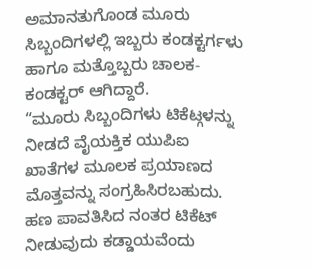ಅಮಾನತುಗೊಂಡ ಮೂರು ಸಿಬ್ಬಂದಿಗಳಲ್ಲಿ ಇಬ್ಬರು ಕಂಡಕ್ಟರ್ಗಳು ಹಾಗೂ ಮತ್ತೊಬ್ಬರು ಚಾಲಕ-ಕಂಡಕ್ಟರ್ ಆಗಿದ್ದಾರೆ.
“ಮೂರು ಸಿಬ್ಬಂದಿಗಳು ಟಿಕೆಟ್ಗಳನ್ನು ನೀಡದೆ ವೈಯಕ್ತಿಕ ಯುಪಿಐ ಖಾತೆಗಳ ಮೂಲಕ ಪ್ರಯಾಣದ ಮೊತ್ತವನ್ನು ಸಂಗ್ರಹಿಸಿರಬಹುದು. ಹಣ ಪಾವತಿಸಿದ ನಂತರ ಟಿಕೆಟ್ ನೀಡುವುದು ಕಡ್ಡಾಯವೆಂದು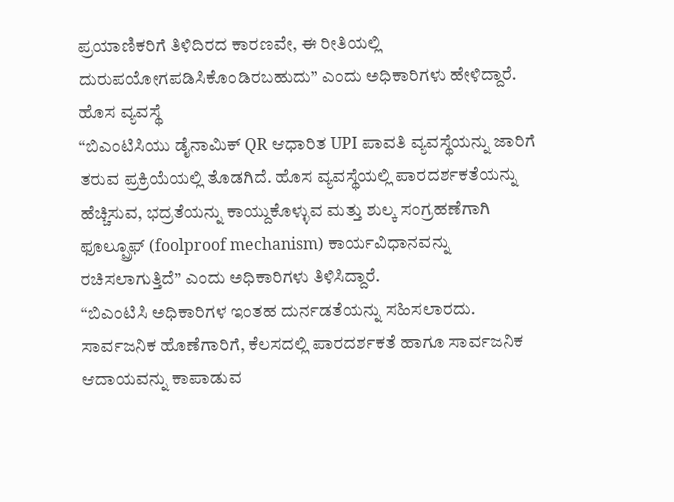ಪ್ರಯಾಣಿಕರಿಗೆ ತಿಳಿದಿರದ ಕಾರಣವೇ, ಈ ರೀತಿಯಲ್ಲಿ ದುರುಪಯೋಗಪಡಿಸಿಕೊಂಡಿರಬಹುದು” ಎಂದು ಅಧಿಕಾರಿಗಳು ಹೇಳಿದ್ದಾರೆ.
ಹೊಸ ವ್ಯವಸ್ಥೆ
“ಬಿಎಂಟಿಸಿಯು ಡೈನಾಮಿಕ್ QR ಆಧಾರಿತ UPI ಪಾವತಿ ವ್ಯವಸ್ಥೆಯನ್ನು ಜಾರಿಗೆ ತರುವ ಪ್ರಕ್ರಿಯೆಯಲ್ಲಿ ತೊಡಗಿದೆ. ಹೊಸ ವ್ಯವಸ್ಥೆಯಲ್ಲಿ ಪಾರದರ್ಶಕತೆಯನ್ನು ಹೆಚ್ಚಿಸುವ, ಭದ್ರತೆಯನ್ನು ಕಾಯ್ದುಕೊಳ್ಳುವ ಮತ್ತು ಶುಲ್ಕ ಸಂಗ್ರಹಣೆಗಾಗಿ ಫೂಲ್ಪ್ರೂಫ್ (foolproof mechanism) ಕಾರ್ಯವಿಧಾನವನ್ನು ರಚಿಸಲಾಗುತ್ತಿದೆ” ಎಂದು ಅಧಿಕಾರಿಗಳು ತಿಳಿಸಿದ್ದಾರೆ.
“ಬಿಎಂಟಿಸಿ ಅಧಿಕಾರಿಗಳ ಇಂತಹ ದುರ್ನಡತೆಯನ್ನು ಸಹಿಸಲಾರದು. ಸಾರ್ವಜನಿಕ ಹೊಣೆಗಾರಿಗೆ, ಕೆಲಸದಲ್ಲಿ ಪಾರದರ್ಶಕತೆ ಹಾಗೂ ಸಾರ್ವಜನಿಕ ಆದಾಯವನ್ನು ಕಾಪಾಡುವ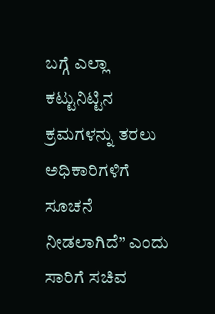ಬಗ್ಗೆ ಎಲ್ಲಾ ಕಟ್ಟುನಿಟ್ಟಿನ ಕ್ರಮಗಳನ್ನು ತರಲು ಅಧಿಕಾರಿಗಳಿಗೆ ಸೂಚನೆ ನೀಡಲಾಗಿದೆ” ಎಂದು ಸಾರಿಗೆ ಸಚಿವ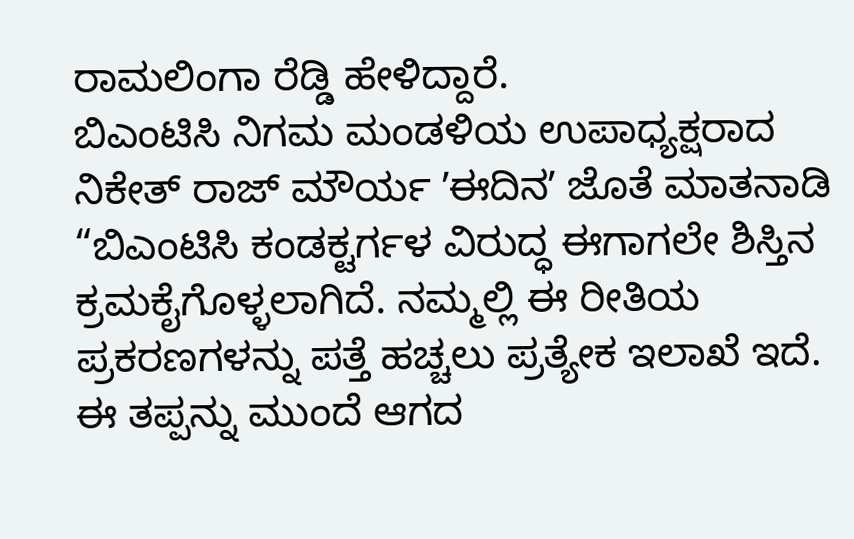ರಾಮಲಿಂಗಾ ರೆಡ್ಡಿ ಹೇಳಿದ್ದಾರೆ.
ಬಿಎಂಟಿಸಿ ನಿಗಮ ಮಂಡಳಿಯ ಉಪಾಧ್ಯಕ್ಷರಾದ ನಿಕೇತ್ ರಾಜ್ ಮೌರ್ಯ ʼಈದಿನʼ ಜೊತೆ ಮಾತನಾಡಿ “ಬಿಎಂಟಿಸಿ ಕಂಡಕ್ಟರ್ಗಳ ವಿರುದ್ಧ ಈಗಾಗಲೇ ಶಿಸ್ತಿನ ಕ್ರಮಕೈಗೊಳ್ಳಲಾಗಿದೆ. ನಮ್ಮಲ್ಲಿ ಈ ರೀತಿಯ ಪ್ರಕರಣಗಳನ್ನು ಪತ್ತೆ ಹಚ್ಚಲು ಪ್ರತ್ಯೇಕ ಇಲಾಖೆ ಇದೆ. ಈ ತಪ್ಪನ್ನು ಮುಂದೆ ಆಗದ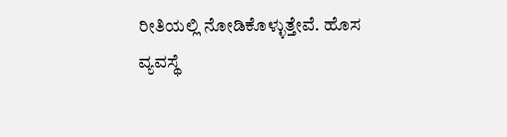ರೀತಿಯಲ್ಲಿ ನೋಡಿಕೊಳ್ಳುತ್ತೇವೆ. ಹೊಸ ವ್ಯವಸ್ಥೆ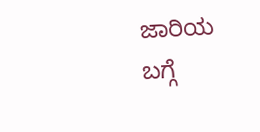ಜಾರಿಯ ಬಗ್ಗೆ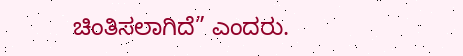ಚಿಂತಿಸಲಾಗಿದೆ” ಎಂದರು.